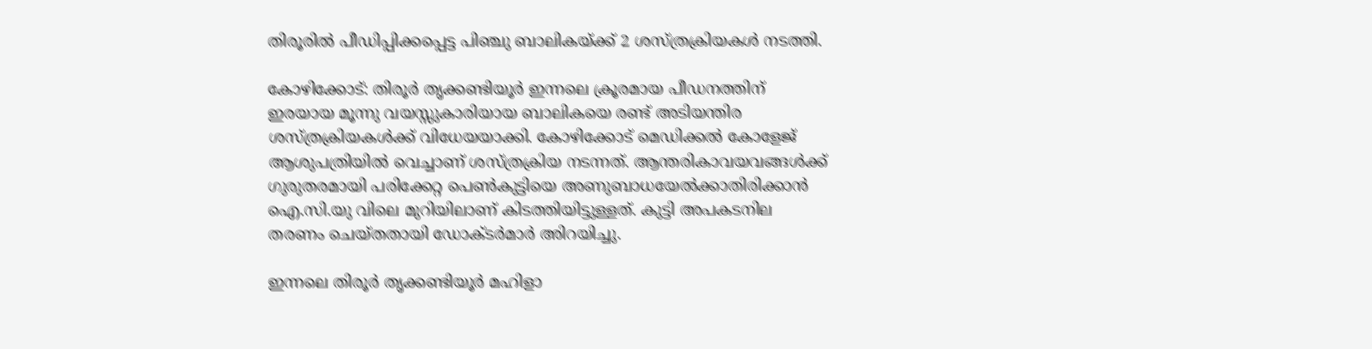തിരൂരില്‍ പീഡിപ്പിക്കപ്പെട്ട പിഞ്ചു ബാലികയ്ക്ക് 2 ശസ്ത്രക്രിയകള്‍ നടത്തി.

കോഴിക്കോട്: തിരൂര്‍ തൃക്കണ്ടിയൂര്‍ ഇന്നലെ ക്രൂരമായ പീഡനത്തിന് ഇരയായ മൂന്നു വയസ്സുകാരിയായ ബാലികയെ രണ്ട് അടിയന്തിര ശസ്ത്രക്രിയകള്‍ക്ക് വിധേയയാക്കി. കോഴിക്കോട് മെഡിക്കല്‍ കോളേജ് ആശുപത്രിയില്‍ വെച്ചാണ് ശസ്ത്രക്രിയ നടന്നത്. ആന്തരികാവയവങ്ങള്‍ക്ക് ഗുരുതരമായി പരിക്കേറ്റ പെണ്‍കുട്ടിയെ അണുബാധയേല്‍ക്കാതിരിക്കാന്‍ ഐ.സി.യു വിലെ മുറിയിലാണ് കിടത്തിയിട്ടുള്ളത്. കുട്ടി അപകടനില തരണം ചെയ്തതായി ഡോക്ടര്‍മാര്‍ അിറയിച്ചു.

ഇന്നലെ തിരൂര്‍ തൃക്കണ്ടിയൂര്‍ മഹിളാ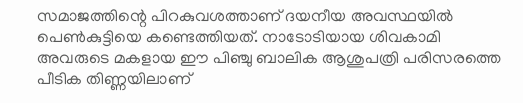സമാജത്തിന്റെ പിറകുവശത്താണ് ദയനീയ അവസ്ഥയില്‍ പെണ്‍കുട്ടിയെ കണ്ടെത്തിയത്. നാടോടിയായ ശിവകാമി അവരുടെ മകളായ ഈ പിഞ്ചു ബാലിക ആശുപത്രി പരിസരത്തെ പീടിക തിണ്ണയിലാണ്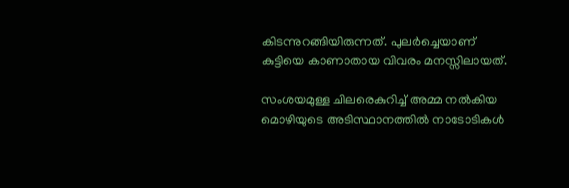കിടന്നുറങ്ങിയിരുന്നത്. പുലര്‍ച്ചെയാണ് കുട്ടിയെ കാണാതായ വിവരം മനസ്സിലായത്.

സംശയമുള്ള ചിലരെകുറിച്ച് അമ്മ നല്‍കിയ മൊഴിയുടെ അടിസ്ഥാനത്തില്‍ നാടോടികള്‍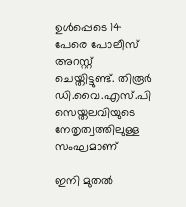ഉള്‍പ്പെടെ 14 പേരെ പോലീസ് അറസ്റ്റ് ചെയ്തിട്ടുണ്ട്. തിരൂര്‍ ഡി.വൈ.എസ്.പി സെയ്തലവിയുടെ നേതൃത്വത്തിലുള്ള സംഘമാണ്

ഇനി മുതല്‍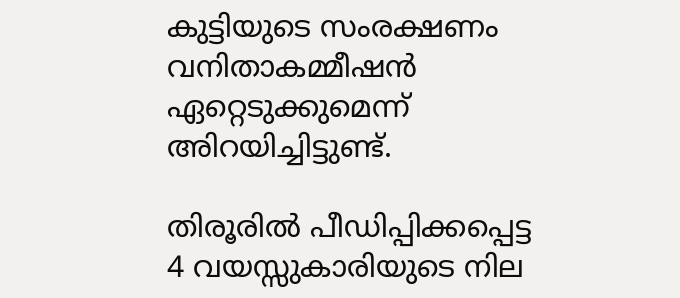കുട്ടിയുടെ സംരക്ഷണം വനിതാകമ്മീഷന്‍ ഏറ്റെടുക്കുമെന്ന് അിറയിച്ചിട്ടുണ്ട്.

തിരൂരില്‍ പീഡിപ്പിക്കപ്പെട്ട 4 വയസ്സുകാരിയുടെ നില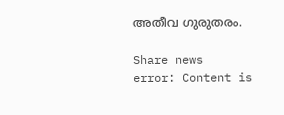അതീവ ഗുരുതരം.

Share news
error: Content is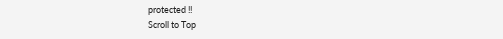protected !!
Scroll to Top